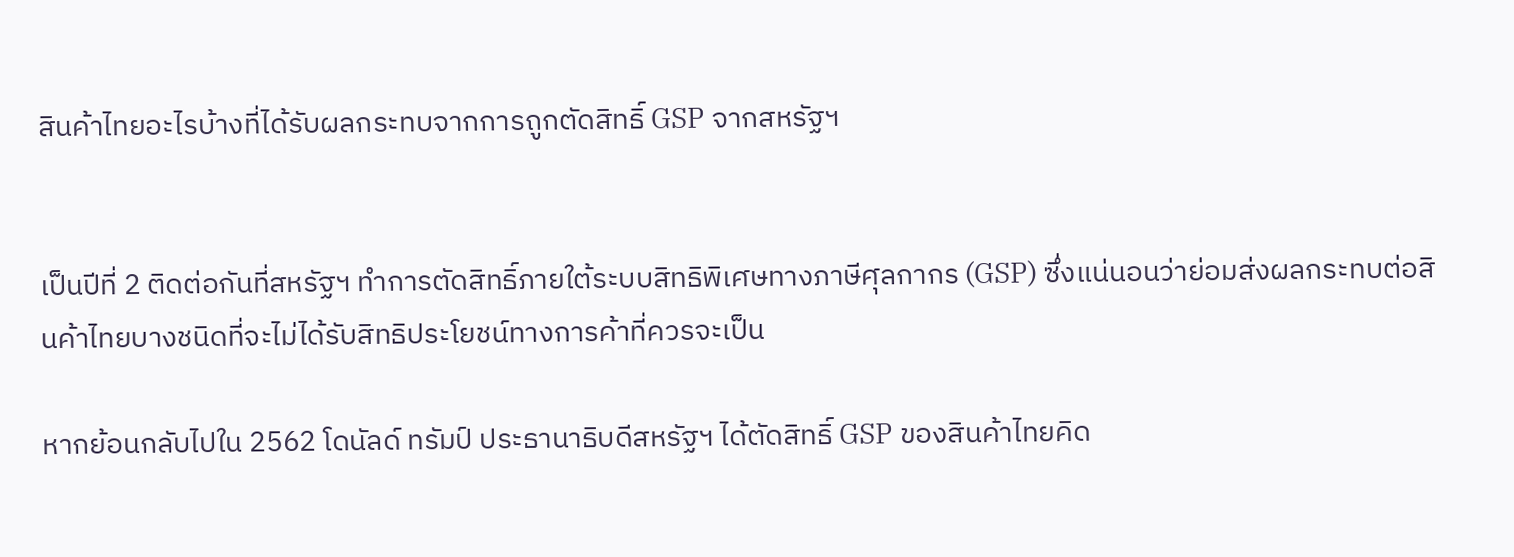สินค้าไทยอะไรบ้างที่ได้รับผลกระทบจากการถูกตัดสิทธิ์ GSP จากสหรัฐฯ


เป็นปีที่ 2 ติดต่อกันที่สหรัฐฯ ทำการตัดสิทธิ์ภายใต้ระบบสิทธิพิเศษทางภาษีศุลกากร (GSP) ซึ่งแน่นอนว่าย่อมส่งผลกระทบต่อสินค้าไทยบางชนิดที่จะไม่ได้รับสิทธิประโยชน์ทางการค้าที่ควรจะเป็น

หากย้อนกลับไปใน 2562 โดนัลด์ ทรัมป์ ประธานาธิบดีสหรัฐฯ ได้ตัดสิทธิ์ GSP ของสินค้าไทยคิด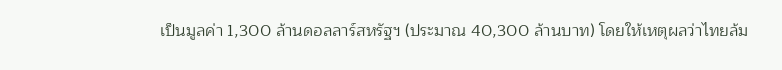เป็นมูลค่า 1,300 ล้านดอลลาร์สหรัฐฯ (ประมาณ 40,300 ล้านบาท) โดยให้เหตุผลว่าไทยล้ม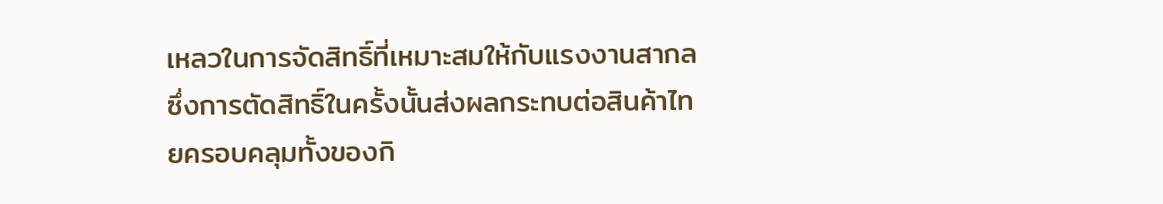เหลวในการจัดสิทธิ์ที่เหมาะสมให้กับแรงงานสากล ซึ่งการตัดสิทธิ์ในครั้งนั้นส่งผลกระทบต่อสินค้าไทยครอบคลุมทั้งของกิ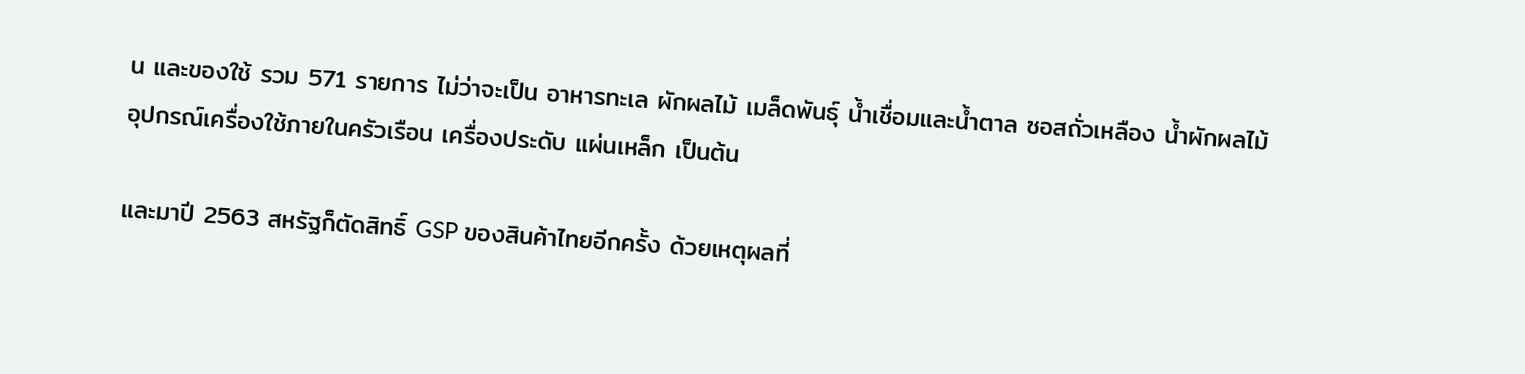น และของใช้ รวม 571 รายการ ไม่ว่าจะเป็น อาหารทะเล ผักผลไม้ เมล็ดพันธุ์ น้ำเชื่อมและน้ำตาล ซอสถั่วเหลือง น้ำผักผลไม้ อุปกรณ์เครื่องใช้ภายในครัวเรือน เครื่องประดับ แผ่นเหล็ก เป็นต้น

และมาปี 2563 สหรัฐก็ตัดสิทธิ์ GSP ของสินค้าไทยอีกครั้ง ด้วยเหตุผลที่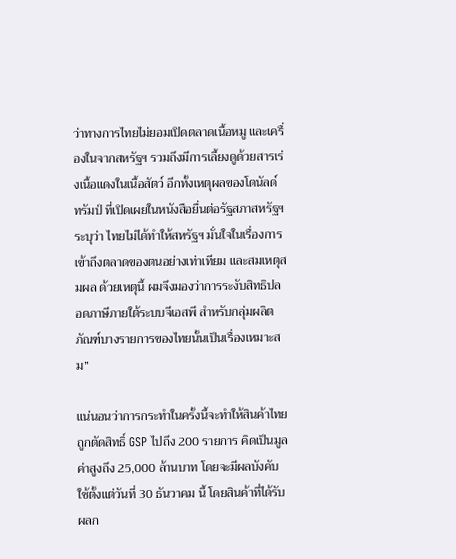ว่าทางการไทยไม่ยอมเปิดตลาดเนื้อหมู และเครื่องในจากสหรัฐฯ รวมถึงมีการเลี้ยงดูด้วยสารเร่งเนื้อแดงในเนื้อสัตว์ อีกทั้งเหตุผลของโดนัลด์ ทรัมป์ ที่เปิดเผยในหนังสือยื่นต่อรัฐสภาสหรัฐฯ ระบุว่า ไทยไม่ได้ทำให้สหรัฐฯ มั่นใจในเรื่องการเข้าถึงตลาดของตนอย่างเท่าเทียม และสมเหตุสมผล ด้วยเหตุนี้ ผมจึงมองว่าการระงับสิทธิปลอดภาษีภายใต้ระบบจีเอสพี สำหรับกลุ่มผลิตภัณฑ์บางรายการของไทยนั้นเป็นเรื่องเหมาะสม”

แน่นอนว่าการกระทำในครั้งนี้จะทำให้สินค้าไทยถูกตัดสิทธิ์ GSP ไปถึง 200 รายการ คิดเป็นมูลค่าสูงถึง 25,000 ล้านบาท โดยจะมีผลบังคับใช้ตั้งแต่วันที่ 30 ธันวาคม นี้ โดยสินค้าที่ได้รับผลก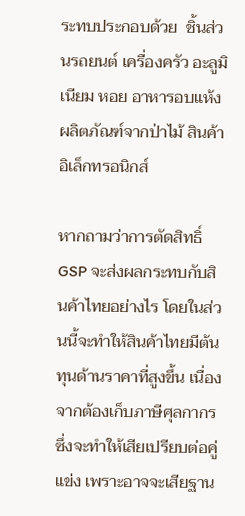ระทบประกอบด้วย  ชิ้นส่วนรถยนต์ เครื่องครัว อะลูมิเนียม หอย อาหารอบแห้ง ผลิตภัณฑ์จากป่าไม้ สินค้าอิเล็กทรอนิกส์

หากถามว่าการตัดสิทธิ์ GSP จะส่งผลกระทบกับสินค้าไทยอย่างไร โดยในส่วนนี้จะทำให้สินค้าไทยมีต้นทุนด้านราคาที่สูงขึ้น เนื่องจากต้องเก็บภาษีศุลกากร ซึ่งจะทำให้เสียเปรียบต่อคู่แข่ง เพราะอาจจะเสียฐาน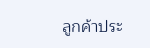ลูกค้าประ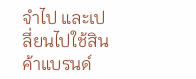จำไป และเปลี่ยนไปใช้สินค้าแบรนด์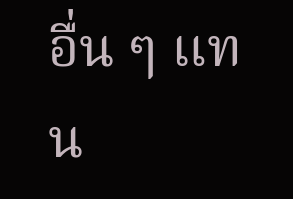อื่น ๆ แทน